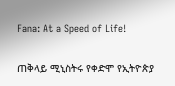Fana: At a Speed of Life!

ጠቅላይ ሚኒስትሩ የቀድሞ የኢትዮጵያ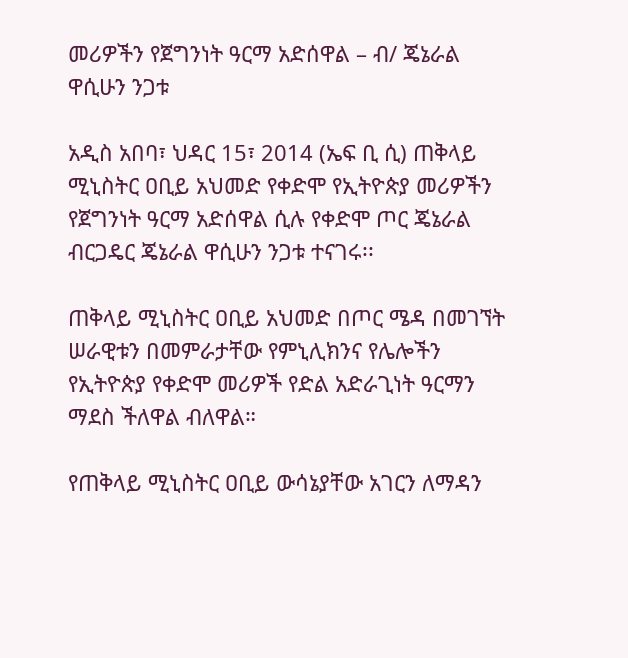መሪዎችን የጀግንነት ዓርማ አድሰዋል – ብ/ ጄኔራል ዋሲሁን ንጋቱ

አዲስ አበባ፣ ህዳር 15፣ 2014 (ኤፍ ቢ ሲ) ጠቅላይ ሚኒስትር ዐቢይ አህመድ የቀድሞ የኢትዮጵያ መሪዎችን የጀግንነት ዓርማ አድሰዋል ሲሉ የቀድሞ ጦር ጄኔራል ብርጋዴር ጄኔራል ዋሲሁን ንጋቱ ተናገሩ፡፡

ጠቅላይ ሚኒስትር ዐቢይ አህመድ በጦር ሜዳ በመገኘት ሠራዊቱን በመምራታቸው የምኒሊክንና የሌሎችን የኢትዮጵያ የቀድሞ መሪዎች የድል አድራጊነት ዓርማን ማደስ ችለዋል ብለዋል።

የጠቅላይ ሚኒስትር ዐቢይ ውሳኔያቸው አገርን ለማዳን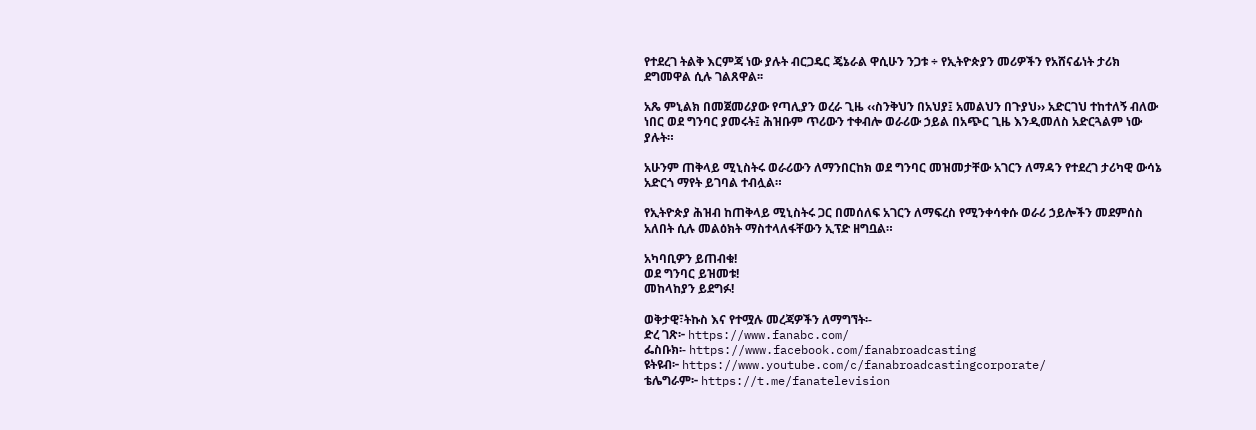የተደረገ ትልቅ እርምጃ ነው ያሉት ብርጋዴር ጄኔራል ዋሲሁን ንጋቱ ÷ የኢትዮጵያን መሪዎችን የአሸናፊነት ታሪክ ደግመዋል ሲሉ ገልጸዋል፡፡

አጼ ምኒልክ በመጀመሪያው የጣሊያን ወረራ ጊዜ ‹‹ስንቅህን በአህያ፤ አመልህን በጉያህ›› አድርገህ ተከተለኝ ብለው ነበር ወደ ግንባር ያመሩት፤ ሕዝቡም ጥሪውን ተቀብሎ ወራሪው ኃይል በአጭር ጊዜ እንዲመለስ አድርጓልም ነው ያሉት።

አሁንም ጠቅላይ ሚኒስትሩ ወራሪውን ለማንበርከክ ወደ ግንባር መዝመታቸው አገርን ለማዳን የተደረገ ታሪካዊ ውሳኔ አድርጎ ማየት ይገባል ተብሏል።

የኢትዮጵያ ሕዝብ ከጠቅላይ ሚኒስትሩ ጋር በመሰለፍ አገርን ለማፍረስ የሚንቀሳቀሱ ወራሪ ኃይሎችን መደምሰስ አለበት ሲሉ መልዕክት ማስተላለፋቸውን ኢፕድ ዘግቧል።

አካባቢዎን ይጠብቁ!
ወደ ግንባር ይዝመቱ!
መከላከያን ይደግፉ!

ወቅታዊ፣ትኩስ እና የተሟሉ መረጃዎችን ለማግኘት፡-
ድረ ገጽ፦ https://www.fanabc.com/
ፌስቡክ፡- https://www.facebook.com/fanabroadcasting
ዩትዩብ፦ https://www.youtube.com/c/fanabroadcastingcorporate/
ቴሌግራም፦ https://t.me/fanatelevision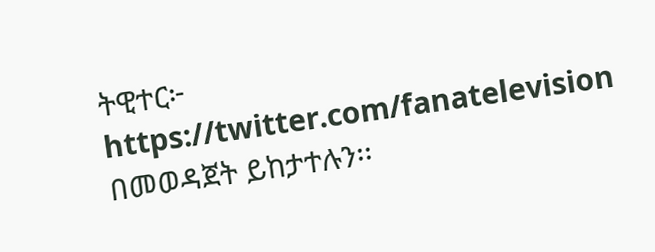ትዊተር፦ https://twitter.com/fanatelevision በመወዳጀት ይከታተሉን፡፡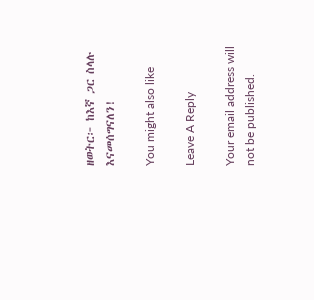ዘወትር፦ ከእኛ ጋር ስላሉ እናመሰግናለን!

You might also like

Leave A Reply

Your email address will not be published.